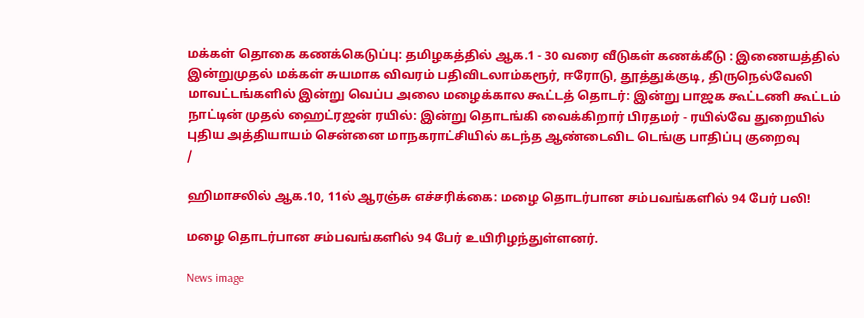மக்கள் தொகை கணக்கெடுப்பு: தமிழகத்தில் ஆக.1 - 30 வரை வீடுகள் கணக்கீடு : இணையத்தில் இன்றுமுதல் மக்கள் சுயமாக விவரம் பதிவிடலாம்கரூர், ஈரோடு, தூத்துக்குடி, திருநெல்வேலி மாவட்டங்களில் இன்று வெப்ப அலை மழைக்கால கூட்டத் தொடர்: இன்று பாஜக கூட்டணி கூட்டம் நாட்டின் முதல் ஹைட்ரஜன் ரயில்: இன்று தொடங்கி வைக்கிறார் பிரதமர் - ரயில்வே துறையில் புதிய அத்தியாயம் சென்னை மாநகராட்சியில் கடந்த ஆண்டைவிட டெங்கு பாதிப்பு குறைவு
/

ஹிமாசலில் ஆக.10, 11ல் ஆரஞ்சு எச்சரிக்கை: மழை தொடர்பான சம்பவங்களில் 94 பேர் பலி!

மழை தொடர்பான சம்பவங்களில் 94 பேர் உயிரிழந்துள்ளனர்.

News image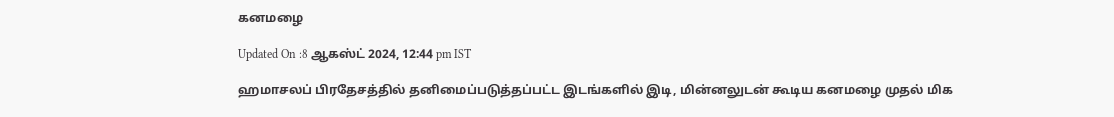கனமழை

Updated On :8 ஆகஸ்ட் 2024, 12:44 pm IST

ஹமாசலப் பிரதேசத்தில் தனிமைப்படுத்தப்பட்ட இடங்களில் இடி, மின்னலுடன் கூடிய கனமழை முதல் மிக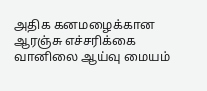அதிக கனமழைக்கான ஆரஞ்சு எச்சரிக்கை வானிலை ஆய்வு மையம்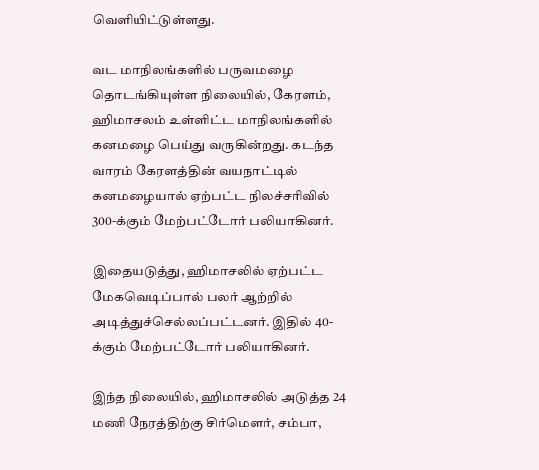வெளியிட்டுள்ளது.

வட மாநிலங்களில் பருவமழை தொடங்கியுள்ள நிலையில், கேரளம், ஹிமாசலம் உள்ளிட்ட மாநிலங்களில் கனமழை பெய்து வருகின்றது. கடந்த வாரம் கேரளத்தின் வயநாட்டில் கனமழையால் ஏற்பட்ட நிலச்சரிவில் 300-க்கும் மேற்பட்டோர் பலியாகினர்.

இதையடுத்து, ஹிமாசலில் ஏற்பட்ட மேகவெடிப்பால் பலர் ஆற்றில் அடித்துச்செல்லப்பட்டனர். இதில் 40-க்கும் மேற்பட்டோர் பலியாகினர்.

இந்த நிலையில், ஹிமாசலில் அடுத்த 24 மணி நேரத்திற்கு சிர்மௌர், சம்பா,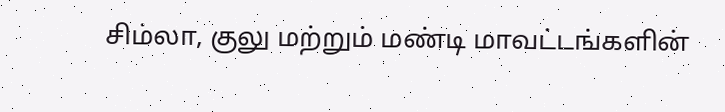சிம்லா, குலு மற்றும் மண்டி மாவட்டங்களின்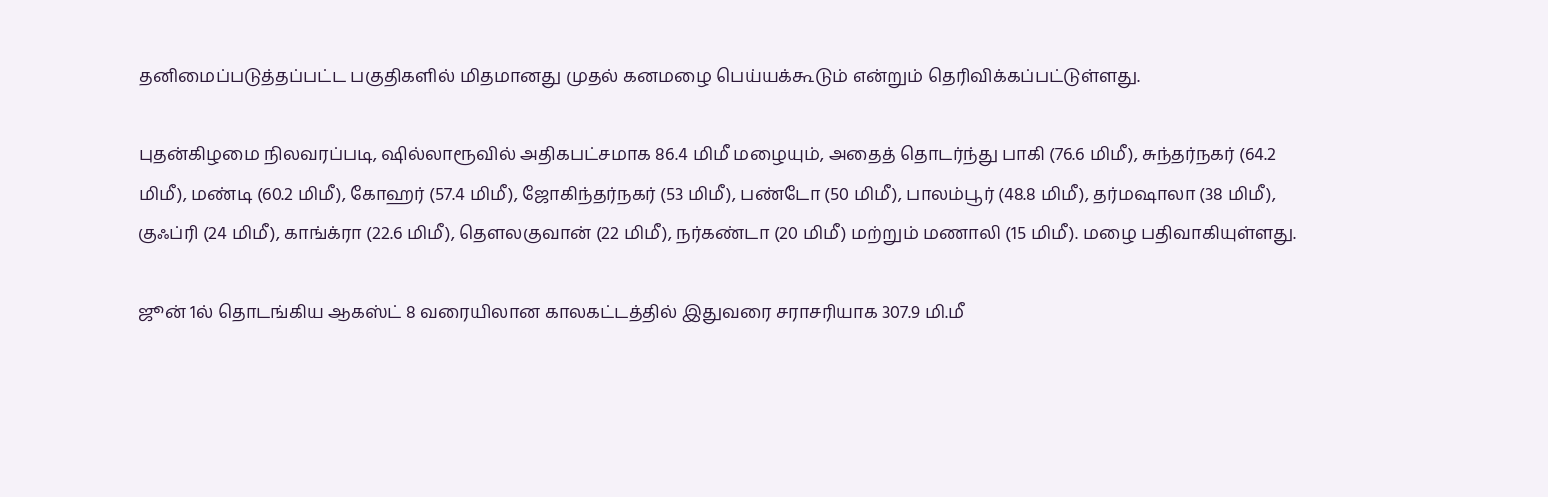தனிமைப்படுத்தப்பட்ட பகுதிகளில் மிதமானது முதல் கனமழை பெய்யக்கூடும் என்றும் தெரிவிக்கப்பட்டுள்ளது.

புதன்கிழமை நிலவரப்படி, ஷில்லாரூவில் அதிகபட்சமாக 86.4 மிமீ மழையும், அதைத் தொடர்ந்து பாகி (76.6 மிமீ), சுந்தர்நகர் (64.2 மிமீ), மண்டி (60.2 மிமீ), கோஹர் (57.4 மிமீ), ஜோகிந்தர்நகர் (53 மிமீ), பண்டோ (50 மிமீ), பாலம்பூர் (48.8 மிமீ), தர்மஷாலா (38 மிமீ), குஃப்ரி (24 மிமீ), காங்க்ரா (22.6 மிமீ), தௌலகுவான் (22 மிமீ), நர்கண்டா (20 மிமீ) மற்றும் மணாலி (15 மிமீ). மழை பதிவாகியுள்ளது.

ஜூன் 1ல் தொடங்கிய ஆகஸ்ட் 8 வரையிலான காலகட்டத்தில் இதுவரை சராசரியாக 307.9 மி.மீ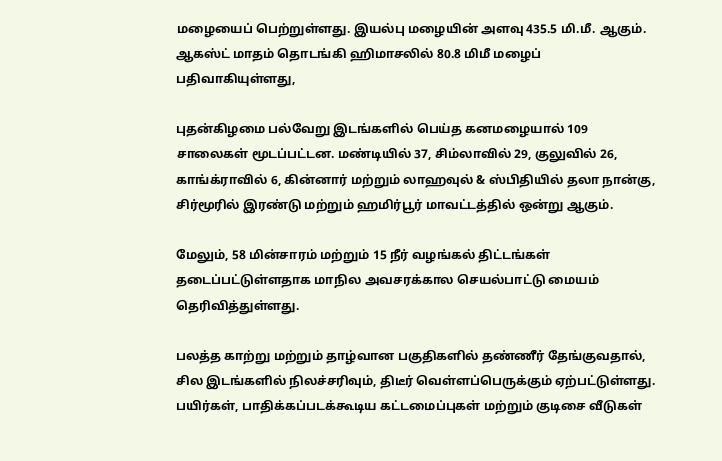மழையைப் பெற்றுள்ளது. இயல்பு மழையின் அளவு 435.5 மி.மீ. ஆகும். ஆகஸ்ட் மாதம் தொடங்கி ஹிமாசலில் 80.8 மிமீ மழைப் பதிவாகியுள்ளது,

புதன்கிழமை பல்வேறு இடங்களில் பெய்த கனமழையால் 109 சாலைகள் மூடப்பட்டன. மண்டியில் 37, சிம்லாவில் 29, குலுவில் 26, காங்க்ராவில் 6, கின்னார் மற்றும் லாஹவுல் & ஸ்பிதியில் தலா நான்கு, சிர்மூரில் இரண்டு மற்றும் ஹமிர்பூர் மாவட்டத்தில் ஒன்று ஆகும்.

மேலும், 58 மின்சாரம் மற்றும் 15 நீர் வழங்கல் திட்டங்கள் தடைப்பட்டுள்ளதாக மாநில அவசரக்கால செயல்பாட்டு மையம் தெரிவித்துள்ளது.

பலத்த காற்று மற்றும் தாழ்வான பகுதிகளில் தண்ணீர் தேங்குவதால், சில இடங்களில் நிலச்சரிவும், திடீர் வெள்ளப்பெருக்கும் ஏற்பட்டுள்ளது. பயிர்கள், பாதிக்கப்படக்கூடிய கட்டமைப்புகள் மற்றும் குடிசை வீடுகள்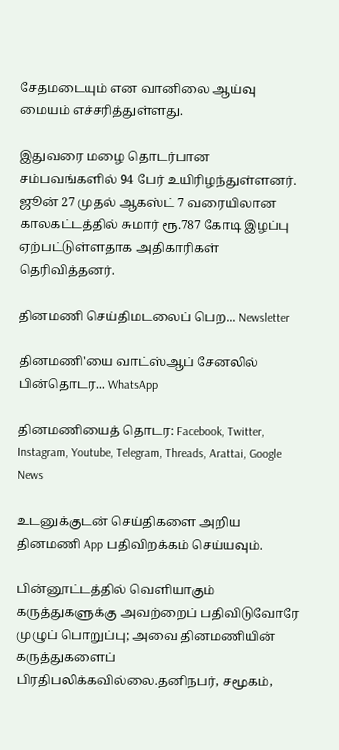சேதமடையும் என வானிலை ஆய்வு மையம் எச்சரித்துள்ளது.

இதுவரை மழை தொடர்பான சம்பவங்களில் 94 பேர் உயிரிழந்துள்ளனர். ஜூன் 27 முதல் ஆகஸ்ட் 7 வரையிலான காலகட்டத்தில் சுமார் ரூ.787 கோடி இழப்பு ஏற்பட்டுள்ளதாக அதிகாரிகள் தெரிவித்தனர்.

தினமணி செய்திமடலைப் பெற... Newsletter

தினமணி'யை வாட்ஸ்ஆப் சேனலில் பின்தொடர... WhatsApp

தினமணியைத் தொடர: Facebook, Twitter, Instagram, Youtube, Telegram, Threads, Arattai, Google News

உடனுக்குடன் செய்திகளை அறிய தினமணி App பதிவிறக்கம் செய்யவும்.

பின்னூட்டத்தில் வெளியாகும் கருத்துகளுக்கு அவற்றைப் பதிவிடுவோரே முழுப் பொறுப்பு; அவை தினமணியின் கருத்துகளைப் பிரதிபலிக்கவில்லை.தனிநபர், சமூகம்,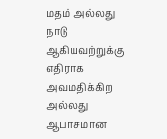மதம் அல்லது நாடு ஆகியவற்றுக்கு எதிராக அவமதிக்கிற அல்லது ஆபாசமான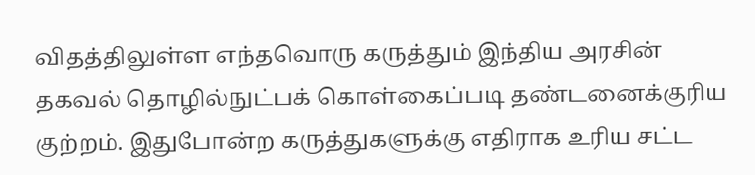விதத்திலுள்ள எந்தவொரு கருத்தும் இந்திய அரசின் தகவல் தொழில்நுட்பக் கொள்கைப்படி தண்டனைக்குரிய குற்றம். இதுபோன்ற கருத்துகளுக்கு எதிராக உரிய சட்ட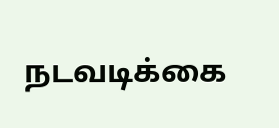நடவடிக்கை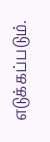எடுக்கப்படும்.